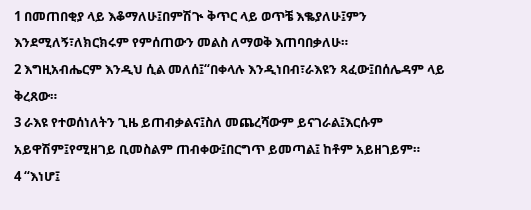1 በመጠበቂያ ላይ እቆማለሁ፤በምሽጒ ቅጥር ላይ ወጥቼ እቈያለሁ፤ምን እንደሚለኝ፣ለክርክሩም የምሰጠውን መልስ ለማወቅ እጠባበቃለሁ።
2 እግዚአብሔርም እንዲህ ሲል መለሰ፤“በቀላሉ እንዲነበብ፣ራእዩን ጻፈው፤በሰሌዳም ላይ ቅረጸው።
3 ራእዩ የተወሰነለትን ጊዜ ይጠብቃልና፤ስለ መጨረሻውም ይናገራል፤እርሱም አይዋሽም፤የሚዘገይ ቢመስልም ጠብቀው፤በርግጥ ይመጣል፤ ከቶም አይዘገይም።
4 “እነሆ፤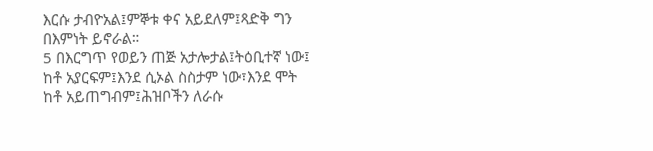እርሱ ታብዮአል፤ምኞቱ ቀና አይደለም፤ጻድቅ ግን በእምነት ይኖራል።
5 በእርግጥ የወይን ጠጅ አታሎታል፤ትዕቢተኛ ነው፤ ከቶ አያርፍም፤እንደ ሲኦል ስስታም ነው፣እንደ ሞት ከቶ አይጠግብም፤ሕዝቦችን ለራሱ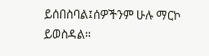ይሰበስባል፤ሰዎችንም ሁሉ ማርኮ ይወስዳል።